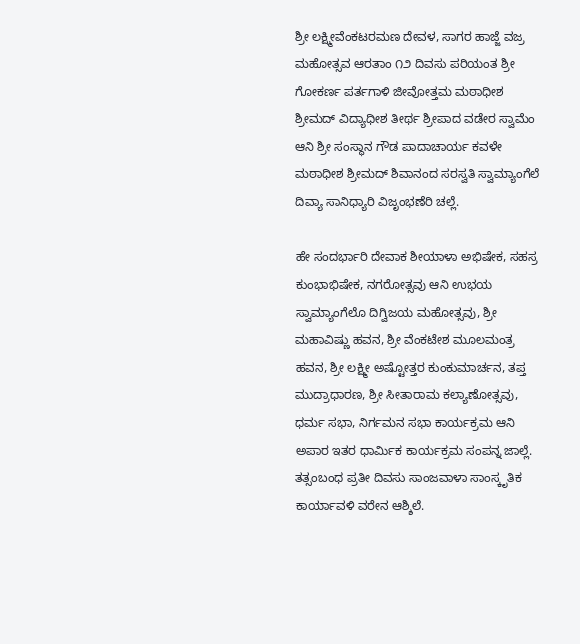ಶ್ರೀ ಲಕ್ಷ್ಮೀವೆಂಕಟರಮಣ ದೇವಳ, ಸಾಗರ ಹಾಜ್ಜೆ ವಜ್ರ ಮಹೋತ್ಸವ ಆರತಾಂ ೧೨ ದಿವಸು ಪರಿಯಂತ ಶ್ರೀ ಗೋಕರ್ಣ ಪರ್ತಗಾಳಿ ಜೀವೋತ್ತಮ ಮಠಾಧೀಶ ಶ್ರೀಮದ್ ವಿದ್ಯಾಧೀಶ ತೀರ್ಥ ಶ್ರೀಪಾದ ವಡೇರ ಸ್ವಾಮೆಂ ಆನಿ ಶ್ರೀ ಸಂಸ್ಥಾನ ಗೌಡ ಪಾದಾಚಾರ್ಯ ಕವಳೇ ಮಠಾಧೀಶ ಶ್ರೀಮದ್ ಶಿವಾನಂದ ಸರಸ್ವತಿ ಸ್ವಾಮ್ಯಾಂಗೆಲೆ ದಿವ್ಯಾ ಸಾನಿಧ್ಯಾರಿ ವಿಜೃಂಭಣೆರಿ ಚಲ್ಲೆ.

ಹೇ ಸಂದರ್ಭಾರಿ ದೇವಾಕ ಶೀಯಾಳಾ ಅಭಿಷೇಕ, ಸಹಸ್ರ ಕುಂಭಾಭಿಷೇಕ, ನಗರೋತ್ಸವು ಆನಿ ಉಭಯ ಸ್ವಾಮ್ಯಾಂಗೆಲೊ ದಿಗ್ವಿಜಯ ಮಹೋತ್ಸವು, ಶ್ರೀ ಮಹಾವಿಷ್ಣು ಹವನ, ಶ್ರೀ ವೆಂಕಟೇಶ ಮೂಲಮಂತ್ರ ಹವನ, ಶ್ರೀ ಲಕ್ಷ್ಮೀ ಅಷ್ಟೋತ್ತರ ಕುಂಕುಮಾರ್ಚನ, ತಪ್ತ ಮುದ್ರಾಧಾರಣ, ಶ್ರೀ ಸೀತಾರಾಮ ಕಲ್ಯಾಣೋತ್ಸವು, ಧರ್ಮ ಸಭಾ, ನಿರ್ಗಮನ ಸಭಾ ಕಾರ್ಯಕ್ರಮ ಆನಿ ಅಪಾರ ಇತರ ಧಾರ್ಮಿಕ ಕಾರ್ಯಕ್ರಮ ಸಂಪನ್ನ ಜಾಲ್ಲೆ. ತತ್ಸಂಬಂಧ ಪ್ರತೀ ದಿವಸು ಸಾಂಜವಾಳಾ ಸಾಂಸ್ಕೃತಿಕ ಕಾರ್ಯಾವಳಿ ವರೇನ ಆಶ್ಶಿಲೆ.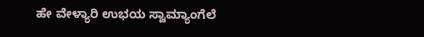ಹೇ ವೇಳ್ಯಾರಿ ಉಭಯ ಸ್ವಾಮ್ಯಾಂಗೆಲೆ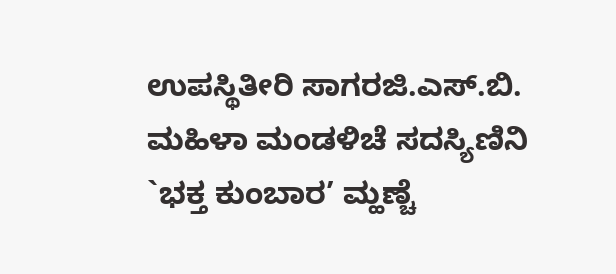ಉಪಸ್ಥಿತೀರಿ ಸಾಗರಜಿ.ಎಸ್.ಬಿ. ಮಹಿಳಾ ಮಂಡಳಿಚೆ ಸದಸ್ಯಿಣಿನಿ `ಭಕ್ತ ಕುಂಬಾರ’ ಮ್ಹಣ್ಚೆ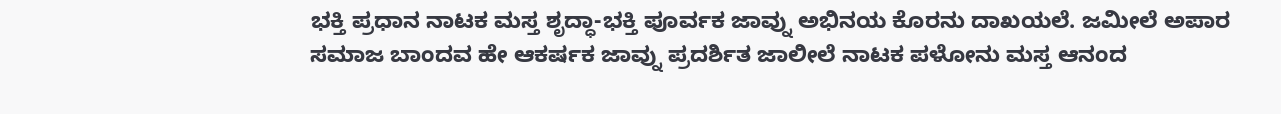ಭಕ್ತಿ ಪ್ರಧಾನ ನಾಟಕ ಮಸ್ತ ಶೃದ್ಧಾ-ಭಕ್ತಿ ಪೂರ್ವಕ ಜಾವ್ನು ಅಭಿನಯ ಕೊರನು ದಾಖಯಲೆ. ಜಮೀಲೆ ಅಪಾರ ಸಮಾಜ ಬಾಂದವ ಹೇ ಆಕರ್ಷಕ ಜಾವ್ನು ಪ್ರದರ್ಶಿತ ಜಾಲೀಲೆ ನಾಟಕ ಪಳೋನು ಮಸ್ತ ಆನಂದ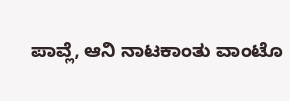ಪಾವ್ಲೆ, ಆನಿ ನಾಟಕಾಂತು ವಾಂಟೊ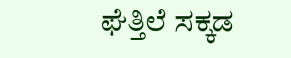ಘೆತ್ತಿಲೆ ಸಕ್ಕಡ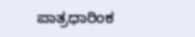ಪಾತ್ರಧಾರಿಂಕ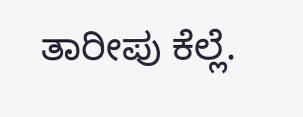ತಾರೀಪು ಕೆಲ್ಲೆ.